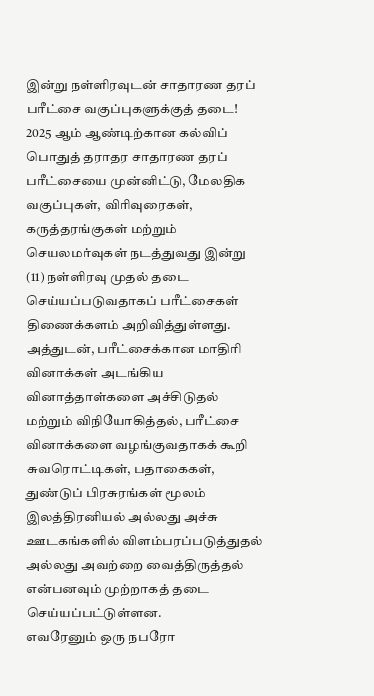இன்று நள்ளிரவுடன் சாதாரண தரப் பரீட்சை வகுப்புகளுக்குத் தடை!
2025 ஆம் ஆண்டிற்கான கல்விப் பொதுத் தராதர சாதாரண தரப் பரீட்சையை முன்னிட்டு, மேலதிக வகுப்புகள், விரிவுரைகள், கருத்தரங்குகள் மற்றும் செயலமர்வுகள் நடத்துவது இன்று (11) நள்ளிரவு முதல் தடை செய்யப்படுவதாகப் பரீட்சைகள் திணைக்களம் அறிவித்துள்ளது.
அத்துடன், பரீட்சைக்கான மாதிரி வினாக்கள் அடங்கிய வினாத்தாள்களை அச்சிடுதல் மற்றும் விநியோகித்தல், பரீட்சை வினாக்களை வழங்குவதாகக் கூறி சுவரொட்டிகள், பதாகைகள், துண்டுப் பிரசுரங்கள் மூலம் இலத்திரனியல் அல்லது அச்சு ஊடகங்களில் விளம்பரப்படுத்துதல் அல்லது அவற்றை வைத்திருத்தல் என்பனவும் முற்றாகத் தடை செய்யப்பட்டுள்ளன.
எவரேனும் ஒரு நபரோ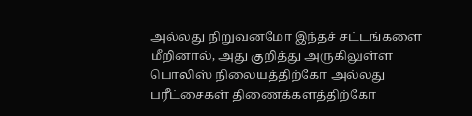அல்லது நிறுவனமோ இந்தச் சட்டங்களை மீறினால், அது குறித்து அருகிலுள்ள பொலிஸ் நிலையத்திற்கோ அல்லது பரீட்சைகள் திணைக்களத்திற்கோ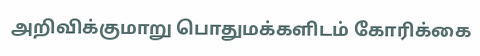அறிவிக்குமாறு பொதுமக்களிடம் கோரிக்கை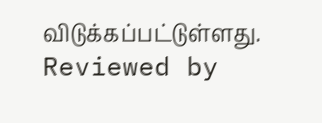விடுக்கப்பட்டுள்ளது.
Reviewed by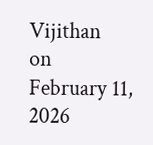Vijithan
on
February 11, 2026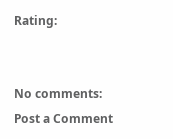Rating:


No comments:
Post a Comment